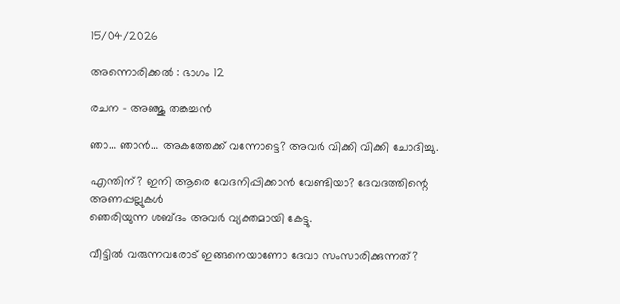15/04/2026

അന്നൊരിക്കൽ : ഭാഗം 12

രചന – അഞ്ജു തങ്കച്ചൻ

ഞാ… ഞാൻ… അകത്തേക്ക് വന്നോട്ടെ? അവർ വിക്കി വിക്കി ചോദിച്ചു.

എന്തിന്? ഇനി ആരെ വേദനിപ്പിക്കാൻ വേണ്ടിയാ? ദേവദത്തിന്റെ അണപ്പല്ലുകൾ
ഞെരിയുന്ന ശബ്‌ദം അവർ വ്യക്തമായി കേട്ടു.

വീട്ടിൽ വരുന്നവരോട് ഇങ്ങനെയാണോ ദേവാ സംസാരിക്കുന്നത്?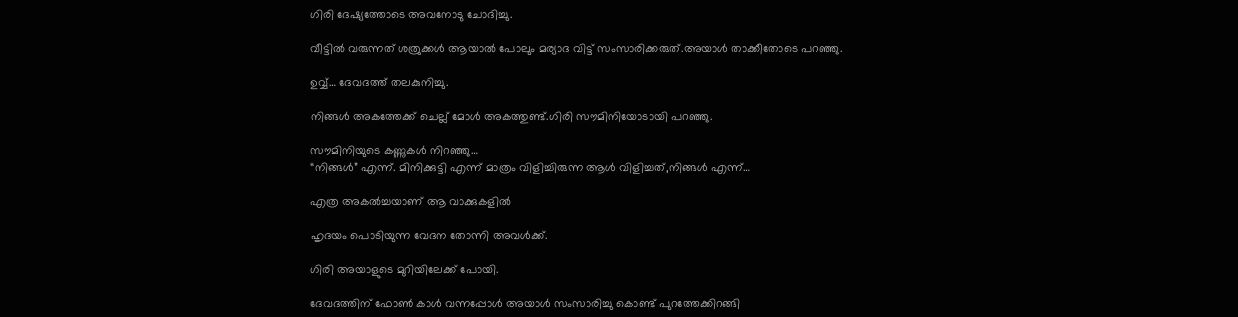ഗിരി ദേഷ്യത്തോടെ അവനോടു ചോദിച്ചു.

വീട്ടിൽ വരുന്നത് ശത്രുക്കൾ ആയാൽ പോലും മര്യാദ വിട്ട് സംസാരിക്കരുത്.അയാൾ താക്കീതോടെ പറഞ്ഞു.

ഉവ്വ്… ദേവദത്ത് തലകുനിച്ചു.

നിങ്ങൾ അകത്തേക്ക് ചെല്ല് മോൾ അകത്തുണ്ട്.ഗിരി സൗമിനിയോടായി പറഞ്ഞു.

സൗമിനിയുടെ കണ്ണുകൾ നിറഞ്ഞു…
“നിങ്ങൾ” എന്ന്. മിനിക്കുട്ടി എന്ന് മാത്രം വിളിച്ചിരുന്ന ആൾ വിളിച്ചത്,നിങ്ങൾ എന്ന്…

എത്ര അകൽച്ചയാണ് ആ വാക്കുകളിൽ

ഹൃദയം പൊടിയുന്ന വേദന തോന്നി അവൾക്ക്.

ഗിരി അയാളുടെ മുറിയിലേക്ക് പോയി.

ദേവദത്തിന് ഫോൺ കാൾ വന്നപ്പോൾ അയാൾ സംസാരിച്ചു കൊണ്ട് പുറത്തേക്കിറങ്ങി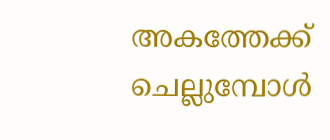അകത്തേക്ക് ചെല്ലുമ്പോൾ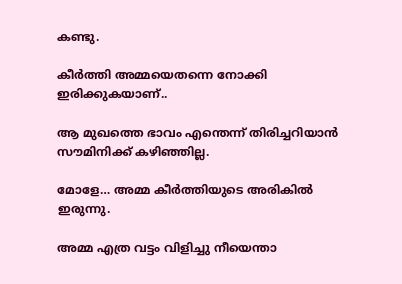കണ്ടു.

കീർത്തി അമ്മയെതന്നെ നോക്കി ഇരിക്കുകയാണ്..

ആ മുഖത്തെ ഭാവം എന്തെന്ന് തിരിച്ചറിയാൻ സൗമിനിക്ക് കഴിഞ്ഞില്ല.

മോളേ… അമ്മ കീർത്തിയുടെ അരികിൽ ഇരുന്നു.

അമ്മ എത്ര വട്ടം വിളിച്ചു നീയെന്താ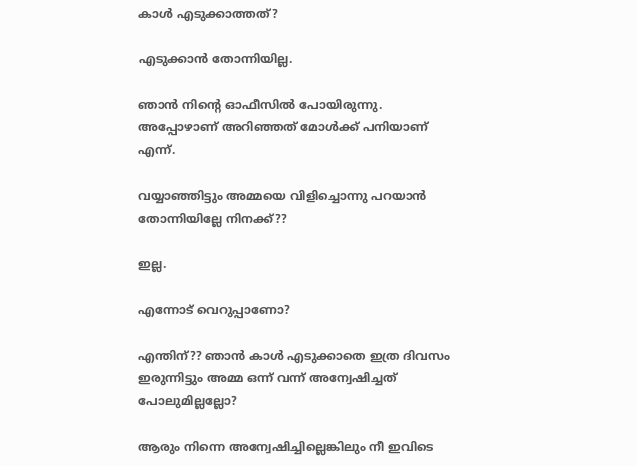കാൾ എടുക്കാത്തത്?

എടുക്കാൻ തോന്നിയില്ല.

ഞാൻ നിന്റെ ഓഫീസിൽ പോയിരുന്നു. അപ്പോഴാണ് അറിഞ്ഞത് മോൾക്ക്‌ പനിയാണ് എന്ന്.

വയ്യാഞ്ഞിട്ടും അമ്മയെ വിളിച്ചൊന്നു പറയാൻ തോന്നിയില്ലേ നിനക്ക്??

ഇല്ല.

എന്നോട് വെറുപ്പാണോ?

എന്തിന്?? ഞാൻ കാൾ എടുക്കാതെ ഇത്ര ദിവസം ഇരുന്നിട്ടും അമ്മ ഒന്ന് വന്ന് അന്വേഷിച്ചത് പോലുമില്ലല്ലോ?

ആരും നിന്നെ അന്വേഷിച്ചില്ലെങ്കിലും നീ ഇവിടെ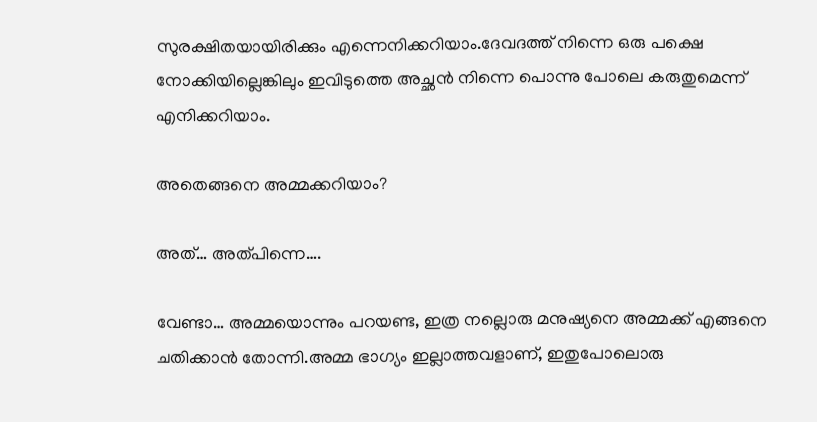സുരക്ഷിതയായിരിക്കും എന്നെനിക്കറിയാം.ദേവദത്ത് നിന്നെ ഒരു പക്ഷെ നോക്കിയില്ലെങ്കിലും ഇവിടുത്തെ അച്ഛൻ നിന്നെ പൊന്നു പോലെ കരുതുമെന്ന് എനിക്കറിയാം.

അതെങ്ങനെ അമ്മക്കറിയാം?

അത്… അത്പിന്നെ….

വേണ്ടാ… അമ്മയൊന്നും പറയണ്ട, ഇത്ര നല്ലൊരു മനുഷ്യനെ അമ്മക്ക് എങ്ങനെ ചതിക്കാൻ തോന്നി.അമ്മ ഭാഗ്യം ഇല്ലാത്തവളാണ്, ഇതുപോലൊരു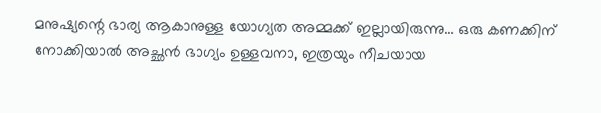മനുഷ്യന്റെ ഭാര്യ ആകാനുള്ള യോഗ്യത അമ്മക്ക് ഇല്ലായിരുന്നു… ഒരു കണക്കിന് നോക്കിയാൽ അച്ഛൻ ഭാഗ്യം ഉള്ളവനാ, ഇത്രയും നീചയായ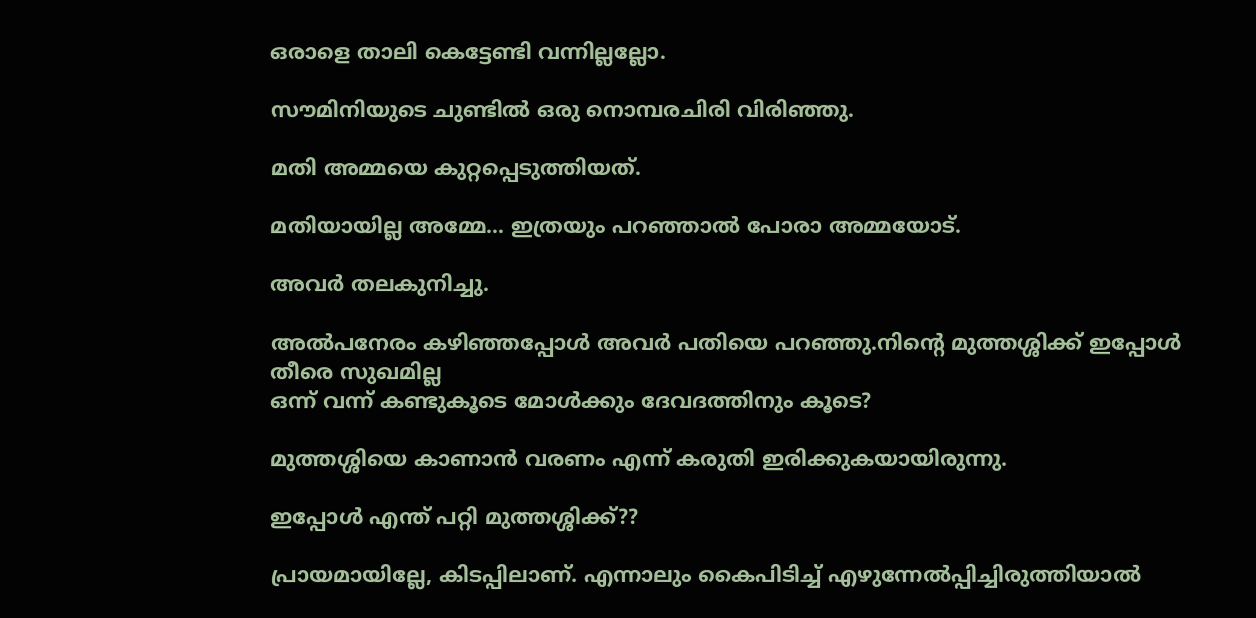ഒരാളെ താലി കെട്ടേണ്ടി വന്നില്ലല്ലോ.

സൗമിനിയുടെ ചുണ്ടിൽ ഒരു നൊമ്പരചിരി വിരിഞ്ഞു.

മതി അമ്മയെ കുറ്റപ്പെടുത്തിയത്.

മതിയായില്ല അമ്മേ… ഇത്രയും പറഞ്ഞാൽ പോരാ അമ്മയോട്.

അവർ തലകുനിച്ചു.

അൽപനേരം കഴിഞ്ഞപ്പോൾ അവർ പതിയെ പറഞ്ഞു.നിന്റെ മുത്തശ്ശിക്ക് ഇപ്പോൾ തീരെ സുഖമില്ല
ഒന്ന് വന്ന് കണ്ടുകൂടെ മോൾക്കും ദേവദത്തിനും കൂടെ?

മുത്തശ്ശിയെ കാണാൻ വരണം എന്ന് കരുതി ഇരിക്കുകയായിരുന്നു.

ഇപ്പോൾ എന്ത് പറ്റി മുത്തശ്ശിക്ക്??

പ്രായമായില്ലേ, കിടപ്പിലാണ്. എന്നാലും കൈപിടിച്ച് എഴുന്നേൽപ്പിച്ചിരുത്തിയാൽ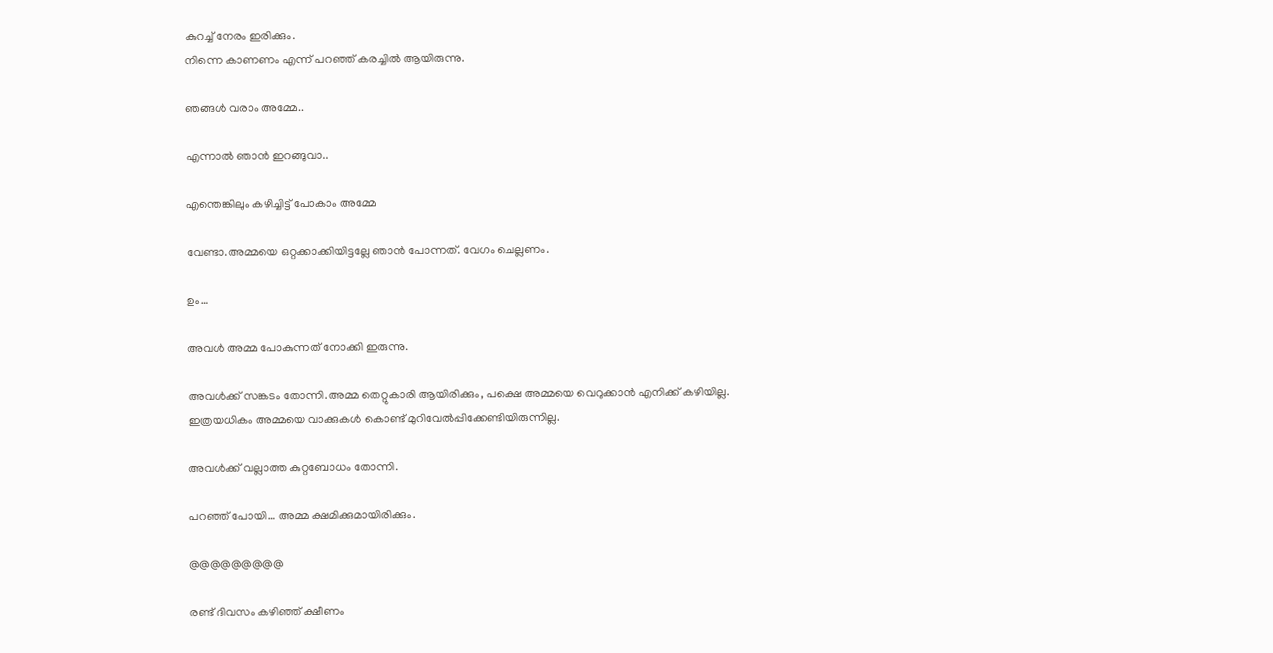കുറച്ച് നേരം ഇരിക്കും.
നിന്നെ കാണണം എന്ന് പറഞ്ഞ് കരച്ചിൽ ആയിരുന്നു.

ഞങ്ങൾ വരാം അമ്മേ..

എന്നാൽ ഞാൻ ഇറങ്ങുവാ..

എന്തെങ്കിലും കഴിച്ചിട്ട് പോകാം അമ്മേ

വേണ്ടാ.അമ്മയെ ഒറ്റക്കാക്കിയിട്ടല്ലേ ഞാൻ പോന്നത്. വേഗം ചെല്ലണം.

ഉം…

അവൾ അമ്മ പോകുന്നത് നോക്കി ഇരുന്നു.

അവൾക്ക് സങ്കടം തോന്നി.അമ്മ തെറ്റുകാരി ആയിരിക്കും, പക്ഷെ അമ്മയെ വെറുക്കാൻ എനിക്ക് കഴിയില്ല.
ഇത്രയധികം അമ്മയെ വാക്കുകൾ കൊണ്ട് മുറിവേൽപ്പിക്കേണ്ടിയിരുന്നില്ല.

അവൾക്ക് വല്ലാത്ത കുറ്റബോധം തോന്നി.

പറഞ്ഞ് പോയി… അമ്മ ക്ഷമിക്കുമായിരിക്കും.

@@@@@@@@@

രണ്ട് ദിവസം കഴിഞ്ഞ് ക്ഷീണം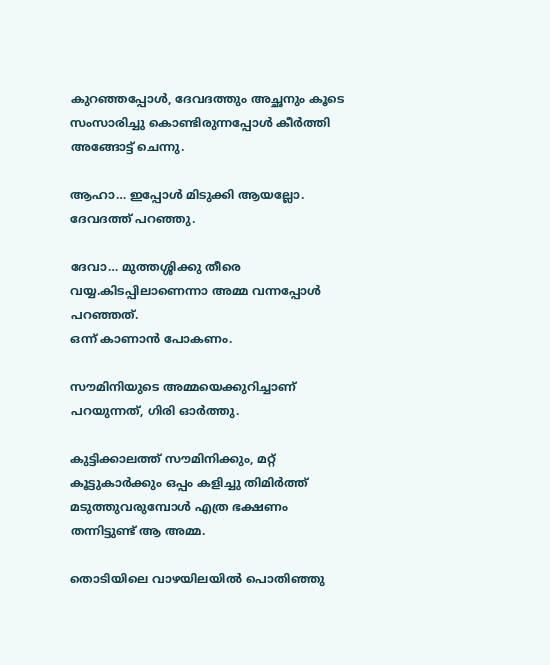കുറഞ്ഞപ്പോൾ, ദേവദത്തും അച്ഛനും കൂടെ സംസാരിച്ചു കൊണ്ടിരുന്നപ്പോൾ കീർത്തി അങ്ങോട്ട് ചെന്നു.

ആഹാ… ഇപ്പോൾ മിടുക്കി ആയല്ലോ. ദേവദത്ത് പറഞ്ഞു.

ദേവാ… മുത്തശ്ശിക്കു തീരെ വയ്യ.കിടപ്പിലാണെന്നാ അമ്മ വന്നപ്പോൾ പറഞ്ഞത്.
ഒന്ന് കാണാൻ പോകണം.

സൗമിനിയുടെ അമ്മയെക്കുറിച്ചാണ് പറയുന്നത്, ഗിരി ഓർത്തു.

കുട്ടിക്കാലത്ത് സൗമിനിക്കും, മറ്റ് കൂട്ടുകാർക്കും ഒപ്പം കളിച്ചു തിമിർത്ത് മടുത്തുവരുമ്പോൾ എത്ര ഭക്ഷണം തന്നിട്ടുണ്ട് ആ അമ്മ.

തൊടിയിലെ വാഴയിലയിൽ പൊതിഞ്ഞു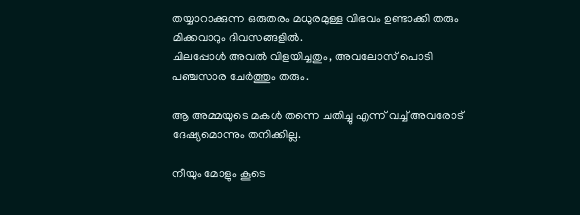തയ്യാറാക്കുന്ന ഒരുതരം മധുരമുള്ള വിഭവം ഉണ്ടാക്കി തരും മിക്കവാറും ദിവസങ്ങളിൽ.
ചിലപ്പോൾ അവൽ വിളയിച്ചതും, അവലോസ് പൊടി പഞ്ചസാര ചേർത്തും തരും.

ആ അമ്മയുടെ മകൾ തന്നെ ചതിച്ചു എന്ന് വച്ച് അവരോട് ദേഷ്യമൊന്നും തനിക്കില്ല.

നീയും മോളും കൂടെ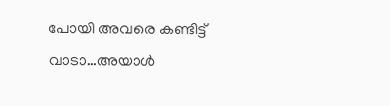പോയി അവരെ കണ്ടിട്ട് വാടാ…അയാൾ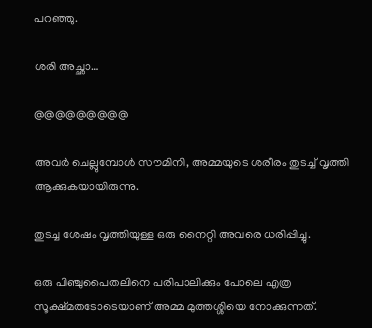പറഞ്ഞു.

ശരി അച്ഛാ…

@@@@@@@@@

അവർ ചെല്ലുമ്പോൾ സൗമിനി, അമ്മയുടെ ശരീരം തുടച്ച് വൃത്തി ആക്കുകയായിരുന്നു.

തുടച്ച ശേഷം വൃത്തിയുള്ള ഒരു നൈറ്റി അവരെ ധരിപ്പിച്ചു.

ഒരു പിഞ്ചുപൈതലിനെ പരിപാലിക്കും പോലെ എത്ര സൂക്ഷ്മതടോടെയാണ് അമ്മ മുത്തശ്ശിയെ നോക്കുന്നത്.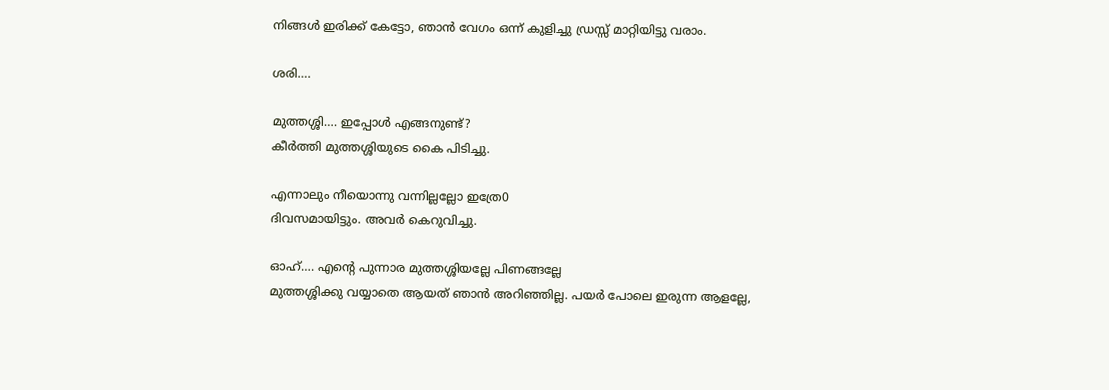നിങ്ങൾ ഇരിക്ക് കേട്ടോ, ഞാൻ വേഗം ഒന്ന് കുളിച്ചു ഡ്രസ്സ്‌ മാറ്റിയിട്ടു വരാം.

ശരി….

മുത്തശ്ശി…. ഇപ്പോൾ എങ്ങനുണ്ട്?
കീർത്തി മുത്തശ്ശിയുടെ കൈ പിടിച്ചു.

എന്നാലും നീയൊന്നു വന്നില്ലല്ലോ ഇത്രേ0
ദിവസമായിട്ടും. അവർ കെറുവിച്ചു.

ഓഹ്…. എന്റെ പുന്നാര മുത്തശ്ശിയല്ലേ പിണങ്ങല്ലേ
മുത്തശ്ശിക്കു വയ്യാതെ ആയത് ഞാൻ അറിഞ്ഞില്ല. പയർ പോലെ ഇരുന്ന ആളല്ലേ,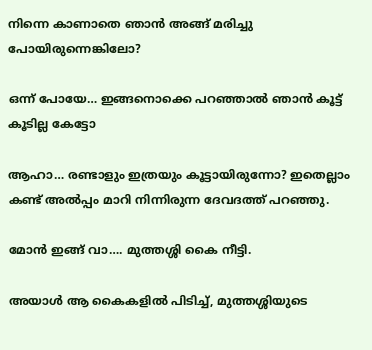നിന്നെ കാണാതെ ഞാൻ അങ്ങ് മരിച്ചു പോയിരുന്നെങ്കിലോ?

ഒന്ന് പോയേ… ഇങ്ങനൊക്കെ പറഞ്ഞാൽ ഞാൻ കൂട്ട് കൂടില്ല കേട്ടോ

ആഹാ… രണ്ടാളും ഇത്രയും കൂട്ടായിരുന്നോ? ഇതെല്ലാം കണ്ട് അൽപ്പം മാറി നിന്നിരുന്ന ദേവദത്ത് പറഞ്ഞു.

മോൻ ഇങ്ങ് വാ…. മുത്തശ്ശി കൈ നീട്ടി.

അയാൾ ആ കൈകളിൽ പിടിച്ച്, മുത്തശ്ശിയുടെ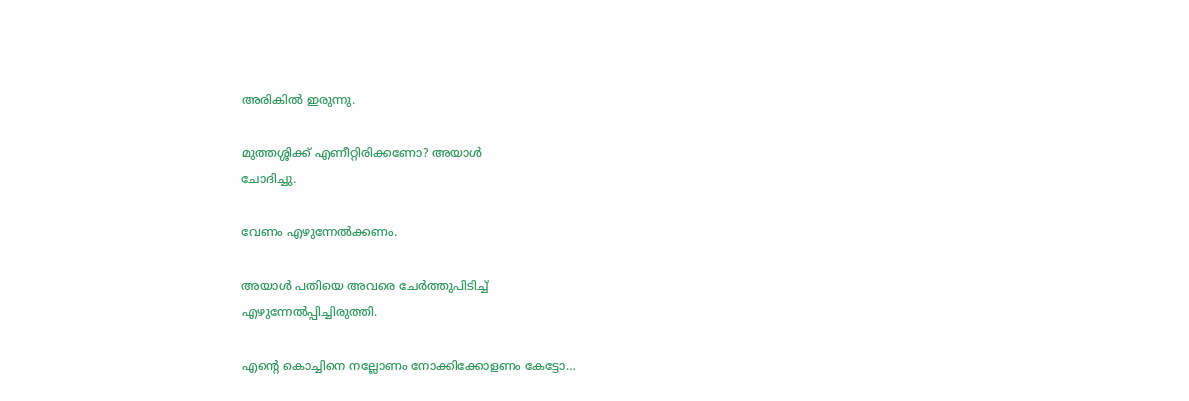അരികിൽ ഇരുന്നു.

മുത്തശ്ശിക്ക് എണീറ്റിരിക്കണോ? അയാൾ
ചോദിച്ചു.

വേണം എഴുന്നേൽക്കണം.

അയാൾ പതിയെ അവരെ ചേർത്തുപിടിച്ച്‌
എഴുന്നേൽപ്പിച്ചിരുത്തി.

എന്റെ കൊച്ചിനെ നല്ലോണം നോക്കിക്കോളണം കേട്ടോ…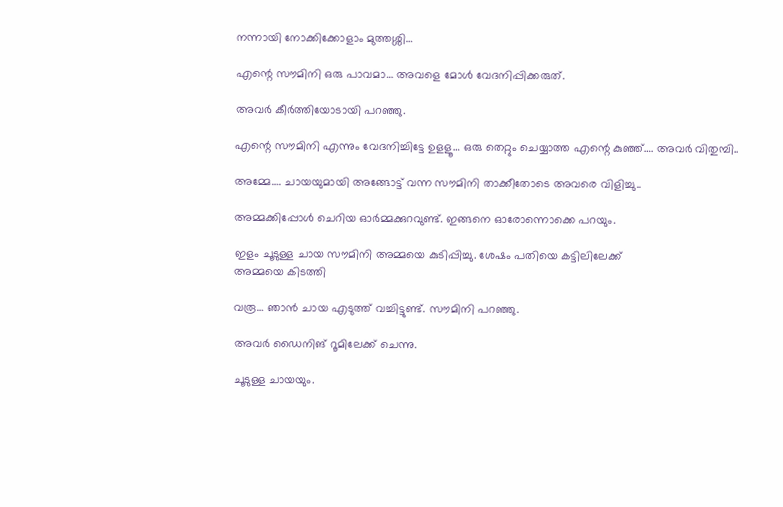നന്നായി നോക്കിക്കോളാം മുത്തശ്ശി…

എന്റെ സൗമിനി ഒരു പാവമാ… അവളെ മോൾ വേദനിപ്പിക്കരുത്.

അവർ കീർത്തിയോടായി പറഞ്ഞു.

എന്റെ സൗമിനി എന്നും വേദനിച്ചിട്ടേ ഉളളൂ… ഒരു തെറ്റും ചെയ്യാത്ത എന്റെ കുഞ്ഞ്…. അവർ വിതുമ്പി..

അമ്മേ…. ചായയുമായി അങ്ങോട്ട് വന്ന സൗമിനി താക്കീതോടെ അവരെ വിളിച്ചു..

അമ്മക്കിപ്പോൾ ചെറിയ ഓർമ്മക്കുറവുണ്ട്. ഇങ്ങനെ ഓരോന്നൊക്കെ പറയും.

ഇളം ചൂടുള്ള ചായ സൗമിനി അമ്മയെ കുടിപ്പിച്ചു. ശേഷം പതിയെ കട്ടിലിലേക്ക്
അമ്മയെ കിടത്തി

വരൂ… ഞാൻ ചായ എടുത്ത് വച്ചിട്ടുണ്ട്. സൗമിനി പറഞ്ഞു.

അവർ ഡൈനിങ് റൂമിലേക്ക്‌ ചെന്നു.

ചൂടുള്ള ചായയും.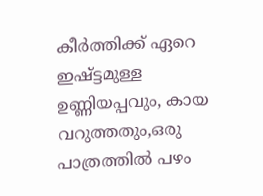കീർത്തിക്ക് ഏറെ ഇഷ്ട്ടമുള്ള ഉണ്ണിയപ്പവും, കായ വറുത്തതും,ഒരു പാത്രത്തിൽ പഴം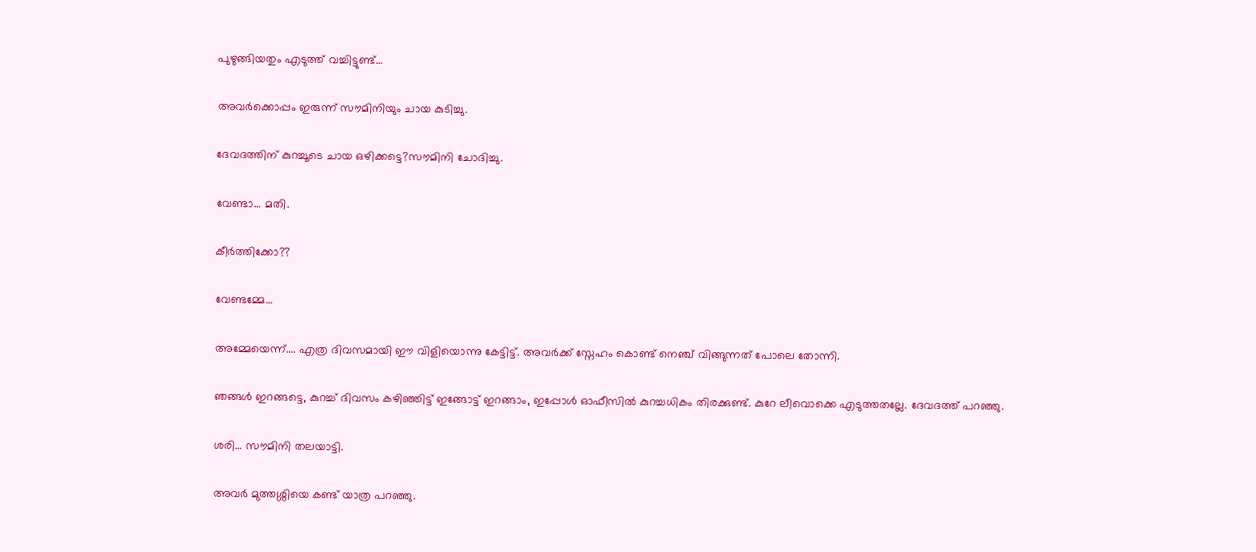പുഴുങ്ങിയതും എടുത്ത് വച്ചിട്ടുണ്ട്…

അവർക്കൊപ്പം ഇരുന്ന് സൗമിനിയും ചായ കുടിച്ചു.

ദേവദത്തിന് കുറച്ചൂടെ ചായ ഒഴിക്കട്ടെ?സൗമിനി ചോദിച്ചു.

വേണ്ടാ… മതി.

കീർത്തിക്കോ??

വേണ്ടമ്മേ…

അമ്മേയെന്ന്…. എത്ര ദിവസമായി ഈ വിളിയൊന്നു കേട്ടിട്ട്. അവർക്ക് സ്നേഹം കൊണ്ട് നെഞ്ച് വിങ്ങുന്നത് പോലെ തോന്നി.

ഞങ്ങൾ ഇറങ്ങട്ടെ, കുറച്ച് ദിവസം കഴിഞ്ഞിട്ട് ഇങ്ങോട്ട് ഇറങ്ങാം, ഇപ്പോൾ ഓഫീസിൽ കുറച്ചധികം തിരക്കുണ്ട്. കുറേ ലീവൊക്കെ എടുത്തതല്ലേ. ദേവദത്ത് പറഞ്ഞു.

ശരി… സൗമിനി തലയാട്ടി.

അവർ മുത്തശ്ശിയെ കണ്ട് യാത്ര പറഞ്ഞു.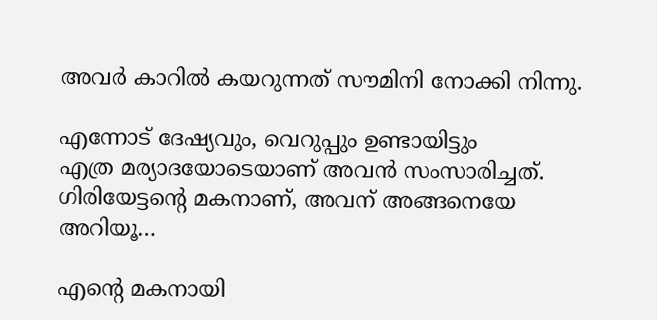അവർ കാറിൽ കയറുന്നത് സൗമിനി നോക്കി നിന്നു.

എന്നോട് ദേഷ്യവും, വെറുപ്പും ഉണ്ടായിട്ടും
എത്ര മര്യാദയോടെയാണ് അവൻ സംസാരിച്ചത്.
ഗിരിയേട്ടന്റെ മകനാണ്, അവന് അങ്ങനെയേ അറിയൂ…

എന്റെ മകനായി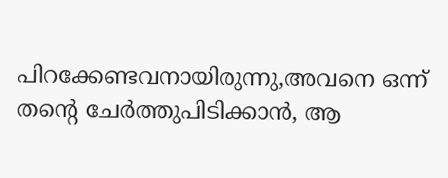പിറക്കേണ്ടവനായിരുന്നു,അവനെ ഒന്ന് തന്റെ ചേർത്തുപിടിക്കാൻ, ആ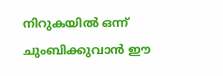നിറുകയിൽ ഒന്ന് ചുംബിക്കുവാൻ ഈ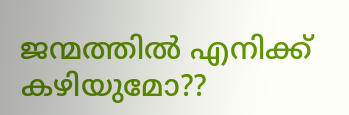ജന്മത്തിൽ എനിക്ക് കഴിയുമോ??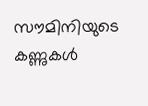സൗമിനിയുടെ കണ്ണുകൾ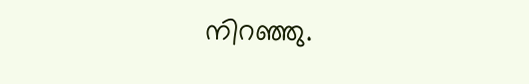നിറഞ്ഞു.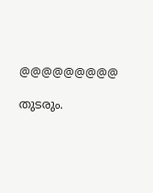@@@@@@@@@

തുടരും.